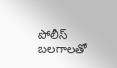పోలీస్ బలగాలతో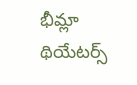భీమ్లా థియేటర్స్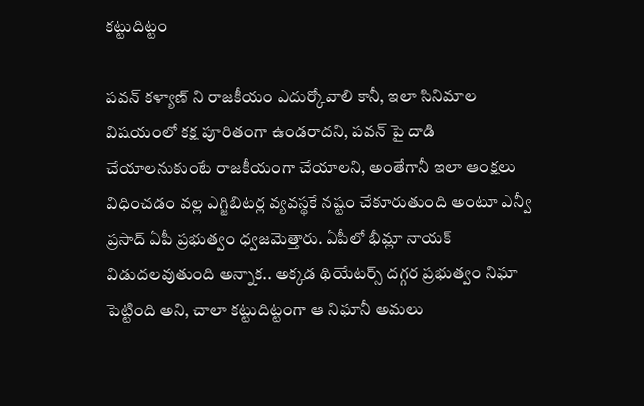కట్టుదిట్టం

పవన్ కళ్యాణ్ ని రాజకీయం ఎదుర్కోవాలి కానీ, ఇలా సినిమాల విషయంలో కక్ష పూరితంగా ఉండరాదని, పవన్ పై దాడి చేయాలనుకుంటే రాజకీయంగా చేయాలని, అంతేగానీ ఇలా ఆంక్షలు విధించడం వల్ల ఎగ్జిబిటర్ల వ్యవస్థకే నష్టం చేకూరుతుంది అంటూ ఎన్వీ ప్రసాద్ ఏపీ ప్రభుత్వం ధ్వజమెత్తారు. ఏపీలో భీమ్లా నాయక్ విడుదలవుతుంది అన్నాక.. అక్కడ థియేటర్స్ దగ్గర ప్రభుత్వం నిఘా పెట్టింది అని, చాలా కట్టుదిట్టంగా ఆ నిఘానీ అమలు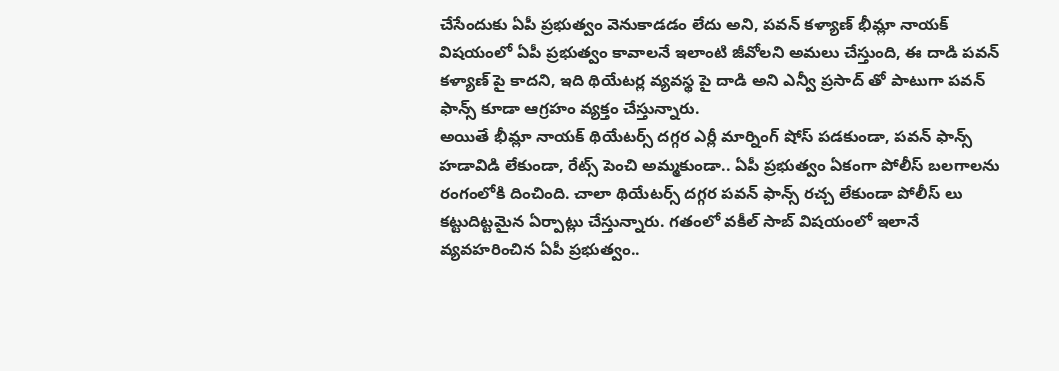చేసేందుకు ఏపీ ప్రభుత్వం వెనుకాడడం లేదు అని, పవన్ కళ్యాణ్ భీమ్లా నాయక్ విషయంలో ఏపీ ప్రభుత్వం కావాలనే ఇలాంటి జీవోలని అమలు చేస్తుంది, ఈ దాడి పవన్ కళ్యాణ్ పై కాదని, ఇది థియేటర్ల వ్యవస్థ పై దాడి అని ఎన్వీ ప్రసాద్ తో పాటుగా పవన్ ఫాన్స్ కూడా ఆగ్రహం వ్యక్తం చేస్తున్నారు.
అయితే భీమ్లా నాయక్ థియేటర్స్ దగ్గర ఎర్లీ మార్నింగ్ షోస్ పడకుండా, పవన్ ఫాన్స్ హడావిడి లేకుండా, రేట్స్ పెంచి అమ్మకుండా.. ఏపీ ప్రభుత్వం ఏకంగా పోలీస్ బలగాలను రంగంలోకి దించింది. చాలా థియేటర్స్ దగ్గర పవన్ ఫాన్స్ రచ్చ లేకుండా పోలీస్ లు కట్టుదిట్టమైన ఏర్పాట్లు చేస్తున్నారు. గతంలో వకీల్ సాబ్ విషయంలో ఇలానే వ్యవహరించిన ఏపీ ప్రభుత్వం..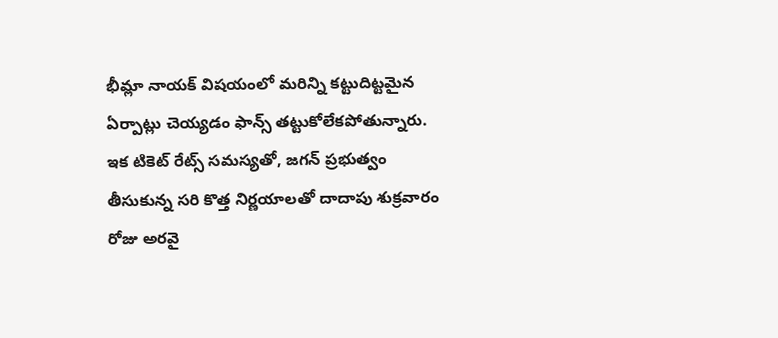భీమ్లా నాయక్ విషయంలో మరిన్ని కట్టుదిట్టమైన ఏర్పాట్లు చెయ్యడం ఫాన్స్ తట్టుకోలేకపోతున్నారు. ఇక టికెట్ రేట్స్ సమస్యతో, జగన్ ప్రభుత్వం తీసుకున్న సరి కొత్త నిర్ణయాలతో దాదాపు శుక్రవారం రోజు అరవై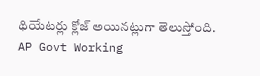థియేటర్లు క్లోజ్ అయినట్లుగా తెలుస్తోంది.
AP Govt Working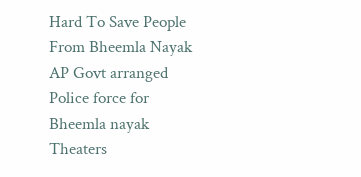Hard To Save People From Bheemla Nayak
AP Govt arranged Police force for Bheemla nayak Theaters